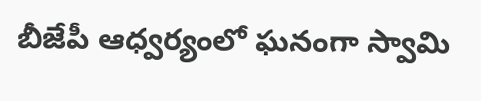బీజేపీ ఆధ్వర్యంలో ఘనంగా స్వామి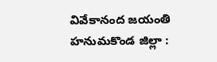వివేకానంద జయంతి
హనుమకొండ జిల్లా :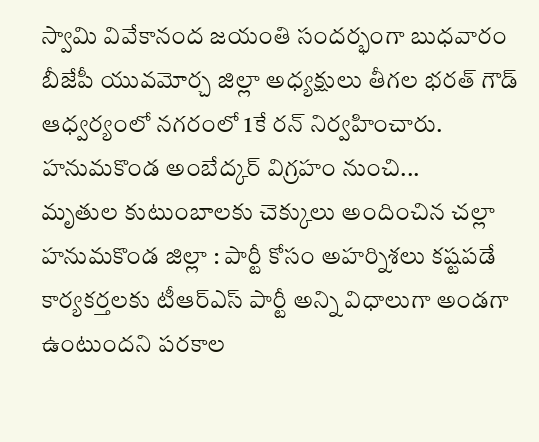స్వామి వివేకానంద జయంతి సందర్భంగా బుధవారం బీజేపీ యువమోర్చ జిల్లా అధ్యక్షులు తీగల భరత్ గౌడ్ ఆధ్వర్యంలో నగరంలో 1కే రన్ నిర్వహించారు. హనుమకొండ అంబేద్కర్ విగ్రహం నుంచి...
మృతుల కుటుంబాలకు చెక్కులు అందించిన చల్లా
హనుమకొండ జిల్లా : పార్టీ కోసం అహర్నిశలు కష్టపడే కార్యకర్తలకు టీఆర్ఎస్ పార్టీ అన్ని విధాలుగా అండగా ఉంటుందని పరకాల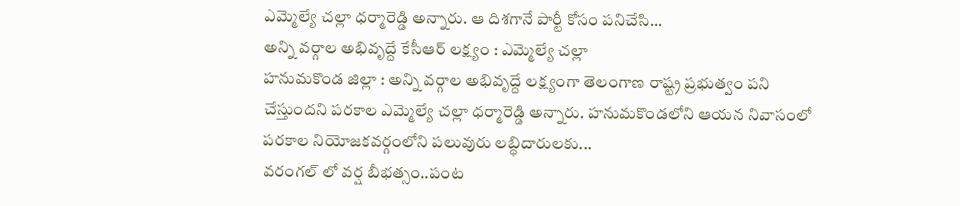ఎమ్మెల్యే చల్లా ధర్మారెడ్డి అన్నారు. ఆ దిశగానే పార్టీ కోసం పనిచేసి...
అన్ని వర్గాల అభివృద్దే కేసీఆర్ లక్ష్యం : ఎమ్మెల్యే చల్లా
హనుమకొండ జిల్లా : అన్ని వర్గాల అభివృద్దే లక్ష్యంగా తెలంగాణ రాష్ట్ర ప్రభుత్వం పని చేస్తుందని పరకాల ఎమ్మెల్యే చల్లా ధర్మారెడ్డి అన్నారు. హనుమకొండలోని ఆయన నివాసంలో పరకాల నియోజకవర్గంలోని పలువురు లబ్ధిదారులకు...
వరంగల్ లో వర్ష బీభత్సం..పంట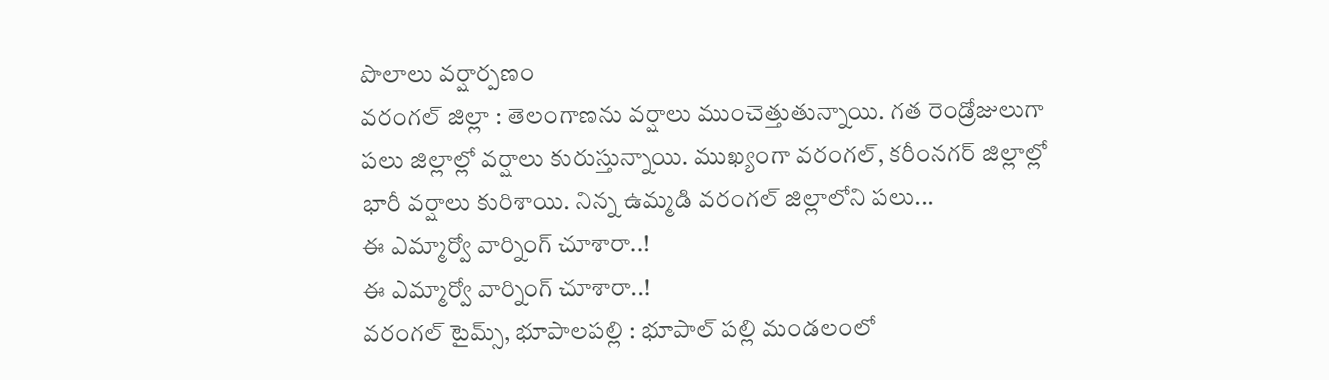పొలాలు వర్షార్పణం
వరంగల్ జిల్లా : తెలంగాణను వర్షాలు ముంచెత్తుతున్నాయి. గత రెండ్రోజులుగా పలు జిల్లాల్లో వర్షాలు కురుస్తున్నాయి. ముఖ్యంగా వరంగల్, కరీంనగర్ జిల్లాల్లో భారీ వర్షాలు కురిశాయి. నిన్న ఉమ్మడి వరంగల్ జిల్లాలోని పలు...
ఈ ఎమ్మార్వో వార్నింగ్ చూశారా..!
ఈ ఎమ్మార్వో వార్నింగ్ చూశారా..!
వరంగల్ టైమ్స్, భూపాలపల్లి : భూపాల్ పల్లి మండలంలో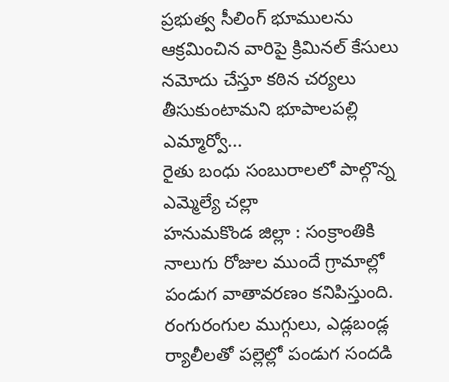ప్రభుత్వ సీలింగ్ భూములను ఆక్రమించిన వారిపై క్రిమినల్ కేసులు నమోదు చేస్తూ కఠిన చర్యలు తీసుకుంటామని భూపాలపల్లి ఎమ్మార్వో...
రైతు బంధు సంబురాలలో పాల్గొన్న ఎమ్మెల్యే చల్లా
హనుమకొండ జిల్లా : సంక్రాంతికి నాలుగు రోజుల ముందే గ్రామాల్లో పండుగ వాతావరణం కనిపిస్తుంది. రంగురంగుల ముగ్గులు, ఎడ్లబండ్ల ర్యాలీలతో పల్లెల్లో పండుగ సందడి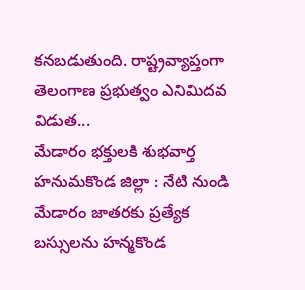కనబడుతుంది. రాష్ట్రవ్యాప్తంగా తెలంగాణ ప్రభుత్వం ఎనిమిదవ విడుత...
మేడారం భక్తులకి శుభవార్త
హనుమకొండ జిల్లా : నేటి నుండి మేడారం జాతరకు ప్రత్యేక బస్సులను హన్మకొండ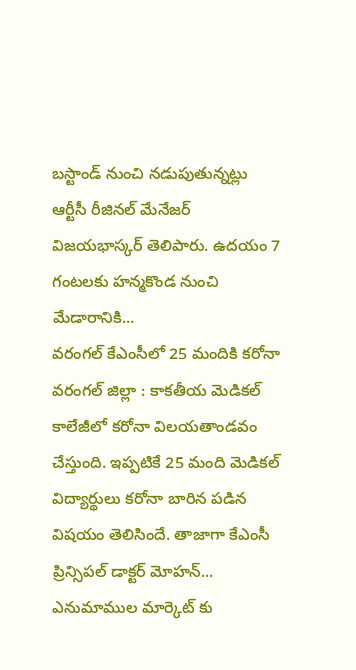బస్టాండ్ నుంచి నడుపుతున్నట్లు ఆర్టీసీ రీజినల్ మేనేజర్ విజయభాస్కర్ తెలిపారు. ఉదయం 7 గంటలకు హన్మకొండ నుంచి మేడారానికి...
వరంగల్ కేఎంసీలో 25 మందికి కరోనా
వరంగల్ జిల్లా : కాకతీయ మెడికల్ కాలేజీలో కరోనా విలయతాండవం చేస్తుంది. ఇప్పటికే 25 మంది మెడికల్ విద్యార్థులు కరోనా బారిన పడిన విషయం తెలిసిందే. తాజాగా కేఎంసీ ప్రిన్సిపల్ డాక్టర్ మోహన్...
ఎనుమాముల మార్కెట్ కు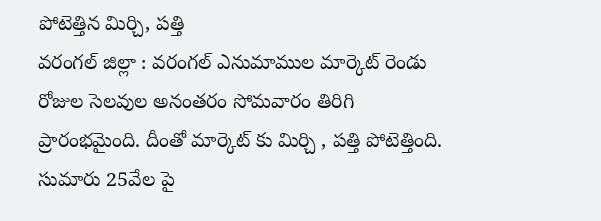పోటెత్తిన మిర్చి, పత్తి
వరంగల్ జిల్లా : వరంగల్ ఎనుమాముల మార్కెట్ రెండు రోజుల సెలవుల అనంతరం సోమవారం తిరిగి ప్రారంభమైంది. దీంతో మార్కెట్ కు మిర్చి , పత్తి పోటెత్తింది. సుమారు 25వేల పై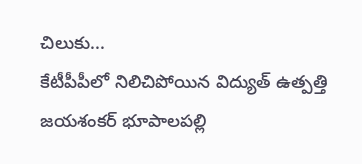చిలుకు...
కేటీపీపీలో నిలిచిపోయిన విద్యుత్ ఉత్పత్తి
జయశంకర్ భూపాలపల్లి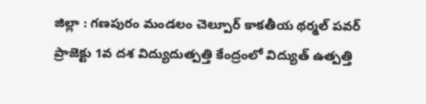జిల్లా : గణపురం మండలం చెల్పూర్ కాకతీయ థర్మల్ పవర్ ప్రాజెక్టు 1వ దశ విద్యుదుత్పత్తి కేంద్రంలో విద్యుత్ ఉత్పత్తి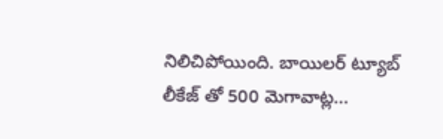నిలిచిపోయింది. బాయిలర్ ట్యూబ్ లీకేజ్ తో 500 మెగావాట్ల...